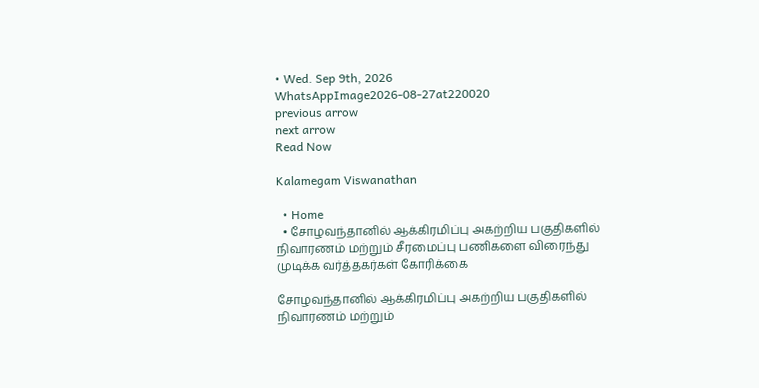• Wed. Sep 9th, 2026
WhatsAppImage2026-08-27at220020
previous arrow
next arrow
Read Now

Kalamegam Viswanathan

  • Home
  • சோழவந்தானில் ஆக்கிரமிப்பு அகற்றிய பகுதிகளில் நிவாரணம் மற்றும் சீரமைப்பு பணிகளை விரைந்து முடிக்க வர்த்தகர்கள் கோரிக்கை

சோழவந்தானில் ஆக்கிரமிப்பு அகற்றிய பகுதிகளில் நிவாரணம் மற்றும்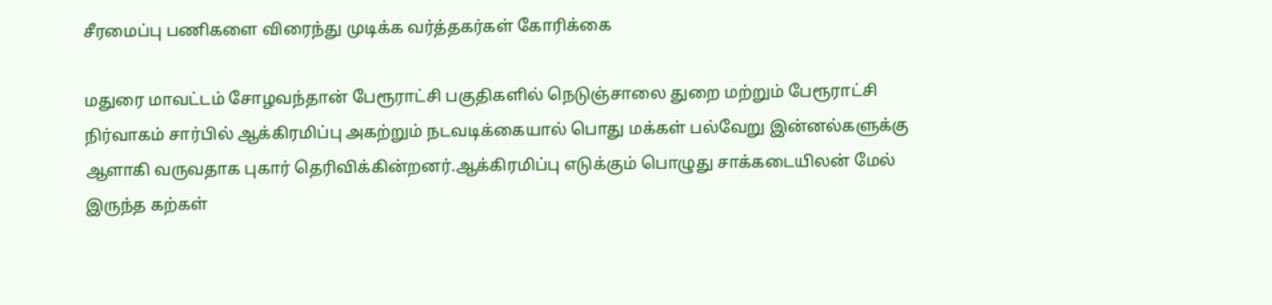சீரமைப்பு பணிகளை விரைந்து முடிக்க வர்த்தகர்கள் கோரிக்கை

மதுரை மாவட்டம் சோழவந்தான் பேரூராட்சி பகுதிகளில் நெடுஞ்சாலை துறை மற்றும் பேரூராட்சி நிர்வாகம் சார்பில் ஆக்கிரமிப்பு அகற்றும் நடவடிக்கையால் பொது மக்கள் பல்வேறு இன்னல்களுக்கு ஆளாகி வருவதாக புகார் தெரிவிக்கின்றனர்.ஆக்கிரமிப்பு எடுக்கும் பொழுது சாக்கடையிலன் மேல் இருந்த கற்கள்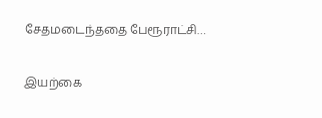சேதமடைந்ததை பேரூராட்சி…

இயற்கை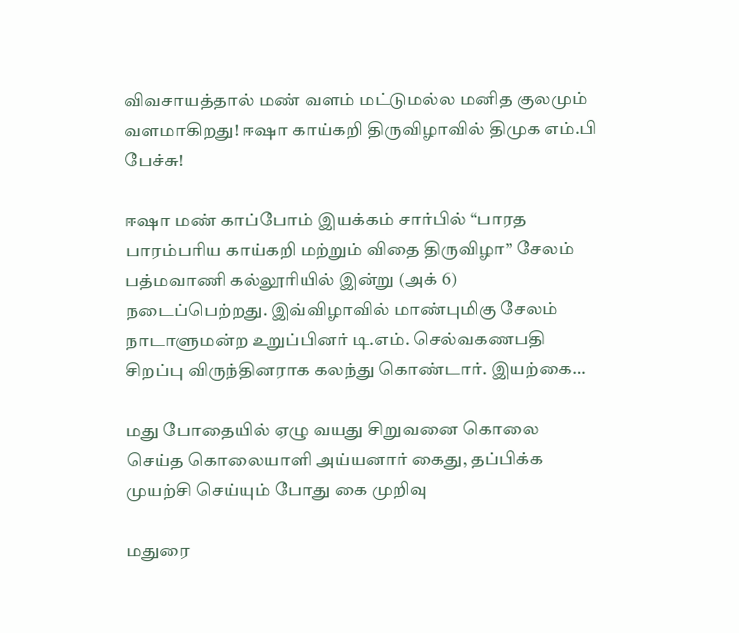விவசாயத்தால் மண் வளம் மட்டுமல்ல மனித குலமும் வளமாகிறது! ஈஷா காய்கறி திருவிழாவில் திமுக எம்.பி பேச்சு!

ஈஷா மண் காப்போம் இயக்கம் சார்பில் “பாரத பாரம்பரிய காய்கறி மற்றும் விதை திருவிழா” சேலம் பத்மவாணி கல்லூரியில் இன்று (அக் 6) நடைப்பெற்றது. இவ்விழாவில் மாண்புமிகு சேலம் நாடாளுமன்ற உறுப்பினர் டி.எம். செல்வகணபதி சிறப்பு விருந்தினராக கலந்து கொண்டார். இயற்கை…

மது போதையில் ஏழு வயது சிறுவனை கொலை செய்த கொலையாளி அய்யனார் கைது, தப்பிக்க முயற்சி செய்யும் போது கை முறிவு

மதுரை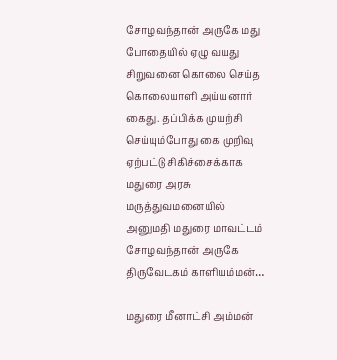சோழவந்தான் அருகே மது போதையில் ஏழு வயது சிறுவனை கொலை செய்த கொலையாளி அய்யனார் கைது. தப்பிக்க முயற்சி செய்யும்போது கை முறிவு ஏற்பட்டு சிகிச்சைக்காக மதுரை அரசு மருத்துவமனையில் அனுமதி மதுரை மாவட்டம் சோழவந்தான் அருகே திருவேடகம் காளியம்மன்…

மதுரை மீனாட்சி அம்மன்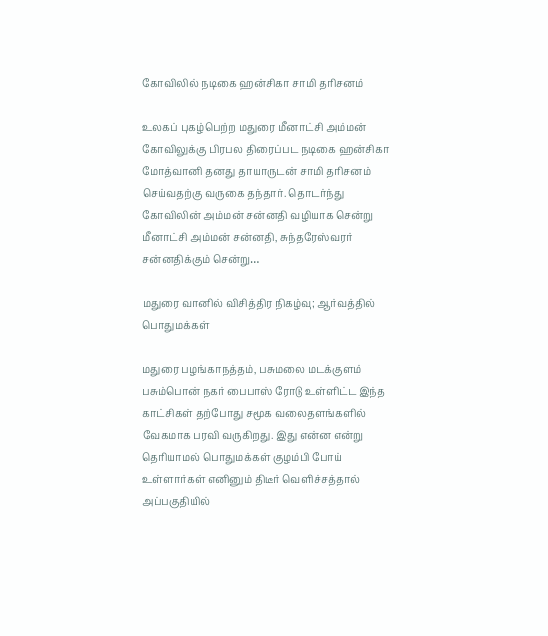கோவிலில் நடிகை ஹன்சிகா சாமி தரிசனம்

உலகப் புகழ்பெற்ற மதுரை மீனாட்சி அம்மன் கோவிலுக்கு பிரபல திரைப்பட நடிகை ஹன்சிகா மோத்வானி தனது தாயாருடன் சாமி தரிசனம் செய்வதற்கு வருகை தந்தார். தொடர்ந்து கோவிலின் அம்மன் சன்னதி வழியாக சென்று மீனாட்சி அம்மன் சன்னதி, சுந்தரேஸ்வரர் சன்னதிக்கும் சென்று…

மதுரை வானில் விசித்திர நிகழ்வு; ஆர்வத்தில் பொதுமக்கள்

மதுரை பழங்காநத்தம், பசுமலை மடக்குளம் பசும்பொன் நகர் பைபாஸ் ரோடு உள்ளிட்ட இந்த காட்சிகள் தற்போது சமூக வலைதளங்களில் வேகமாக பரவி வருகிறது. இது என்ன என்று தெரியாமல் பொதுமக்கள் குழம்பி போய் உள்ளார்கள் எனினும் திடீர் வெளிச்சத்தால் அப்பகுதியில்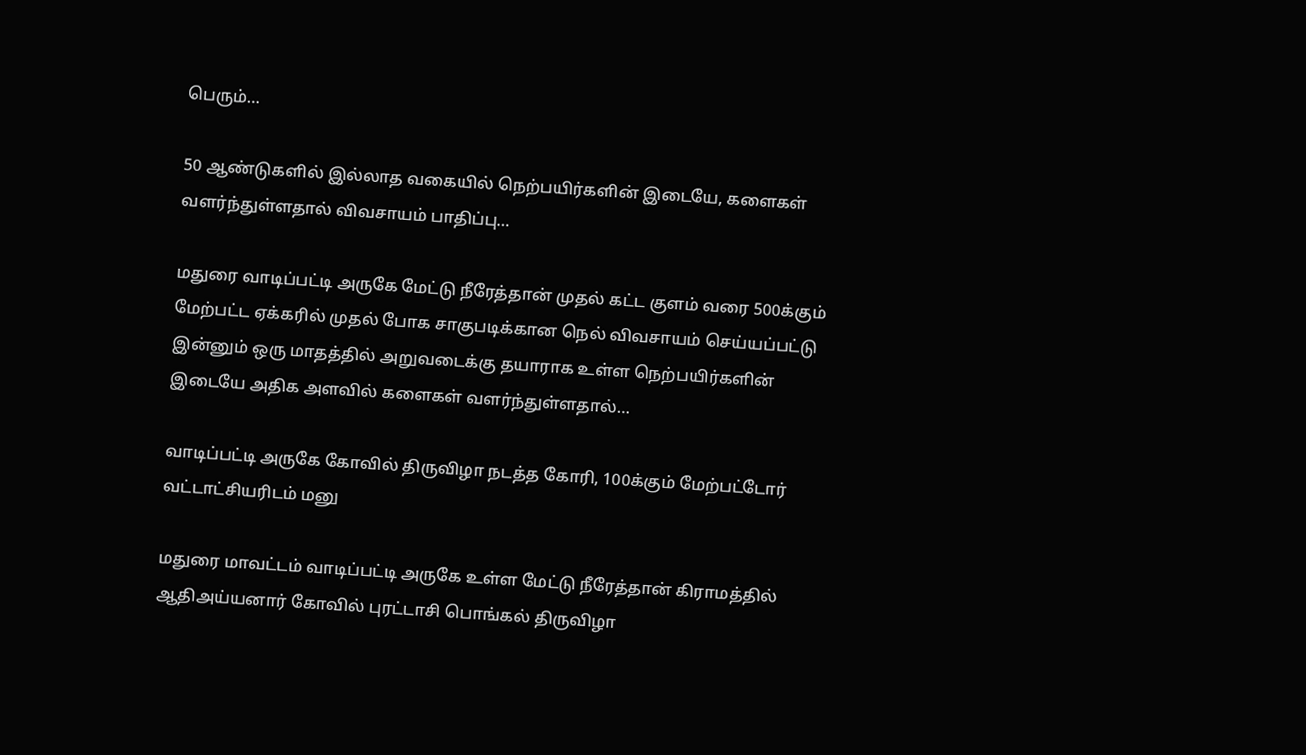பெரும்…

50 ஆண்டுகளில் இல்லாத வகையில் நெற்பயிர்களின் இடையே, களைகள் வளர்ந்துள்ளதால் விவசாயம் பாதிப்பு…

மதுரை வாடிப்பட்டி அருகே மேட்டு நீரேத்தான் முதல் கட்ட குளம் வரை 500க்கும் மேற்பட்ட ஏக்கரில் முதல் போக சாகுபடிக்கான நெல் விவசாயம் செய்யப்பட்டு இன்னும் ஒரு மாதத்தில் அறுவடைக்கு தயாராக உள்ள நெற்பயிர்களின் இடையே அதிக அளவில் களைகள் வளர்ந்துள்ளதால்…

வாடிப்பட்டி அருகே கோவில் திருவிழா நடத்த கோரி, 100க்கும் மேற்பட்டோர் வட்டாட்சியரிடம் மனு

மதுரை மாவட்டம் வாடிப்பட்டி அருகே உள்ள மேட்டு நீரேத்தான் கிராமத்தில் ஆதிஅய்யனார் கோவில் புரட்டாசி பொங்கல் திருவிழா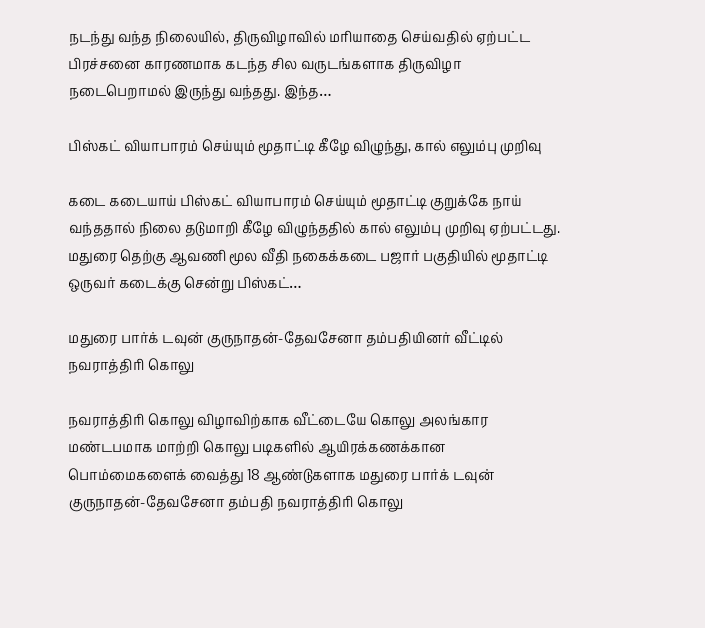நடந்து வந்த நிலையில், திருவிழாவில் மரியாதை செய்வதில் ஏற்பட்ட பிரச்சனை காரணமாக கடந்த சில வருடங்களாக திருவிழா நடைபெறாமல் இருந்து வந்தது. இந்த…

பிஸ்கட் வியாபாரம் செய்யும் மூதாட்டி கீழே விழுந்து, கால் எலும்பு முறிவு

கடை கடையாய் பிஸ்கட் வியாபாரம் செய்யும் மூதாட்டி குறுக்கே நாய் வந்ததால் நிலை தடுமாறி கீழே விழுந்ததில் கால் எலும்பு முறிவு ஏற்பட்டது. மதுரை தெற்கு ஆவணி மூல வீதி நகைக்கடை பஜார் பகுதியில் மூதாட்டி ஒருவர் கடைக்கு சென்று பிஸ்கட்…

மதுரை பார்க் டவுன் குருநாதன்-தேவசேனா தம்பதியினர் வீட்டில் நவராத்திரி கொலு

நவராத்திரி கொலு விழாவிற்காக வீட்டையே கொலு அலங்கார மண்டபமாக மாற்றி கொலு படிகளில் ஆயிரக்கணக்கான பொம்மைகளைக் வைத்து 18 ஆண்டுகளாக மதுரை பார்க் டவுன் குருநாதன்-தேவசேனா தம்பதி நவராத்திரி கொலு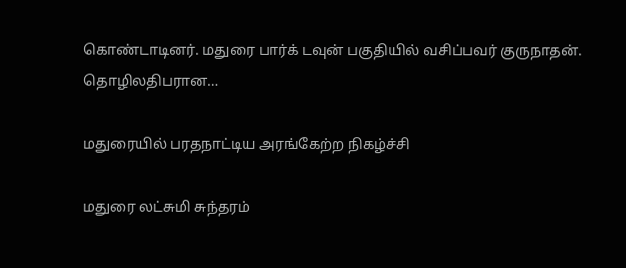கொண்டாடினர். மதுரை பார்க் டவுன் பகுதியில் வசிப்பவர் குருநாதன். தொழிலதிபரான…

மதுரையில் பரதநாட்டிய அரங்கேற்ற நிகழ்ச்சி

மதுரை லட்சுமி சுந்தரம்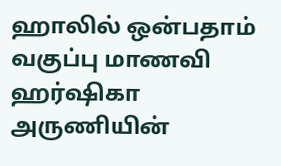ஹாலில் ஒன்பதாம் வகுப்பு மாணவி ஹர்ஷிகா அருணியின்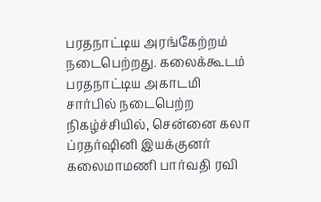பரதநாட்டிய அரங்கேற்றம் நடைபெற்றது. கலைக்கூடம் பரதநாட்டிய அகாடமி சார்பில் நடைபெற்ற நிகழ்ச்சியில், சென்னை கலா ப்ரதர்ஷினி இயக்குனர் கலைமாமணி பார்வதி ரவி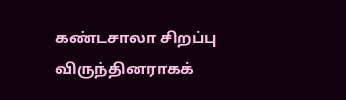கண்டசாலா சிறப்பு விருந்தினராகக்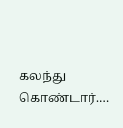கலந்து கொண்டார்.…